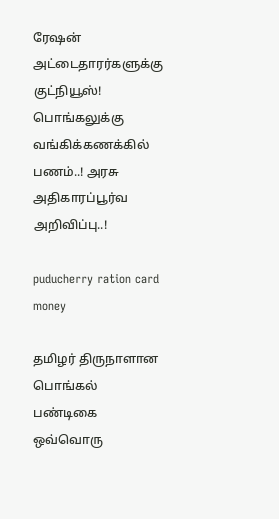ரேஷன் அட்டைதாரர்களுக்கு குட்நியூஸ்! பொங்கலுக்கு வங்கிக்கணக்கில் பணம்..! அரசு அதிகாரப்பூர்வ அறிவிப்பு..!

puducherry ration card money

தமிழர் திருநாளான பொங்கல் பண்டிகை ஒவ்வொரு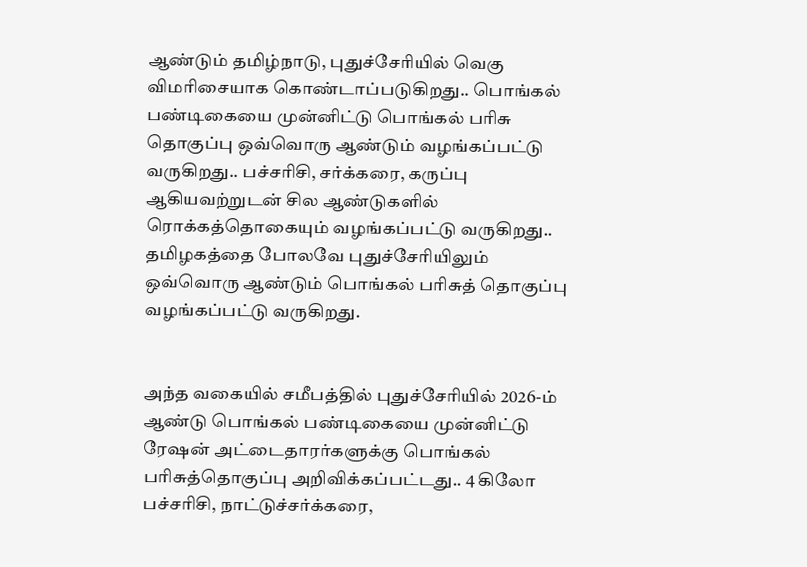ஆண்டும் தமிழ்நாடு, புதுச்சேரியில் வெகு விமரிசையாக கொண்டாப்படுகிறது.. பொங்கல் பண்டிகையை முன்னிட்டு பொங்கல் பரிசு தொகுப்பு ஒவ்வொரு ஆண்டும் வழங்கப்பட்டு வருகிறது.. பச்சரிசி, சர்க்கரை, கருப்பு ஆகியவற்றுடன் சில ஆண்டுகளில் ரொக்கத்தொகையும் வழங்கப்பட்டு வருகிறது.. தமிழகத்தை போலவே புதுச்சேரியிலும் ஒவ்வொரு ஆண்டும் பொங்கல் பரிசுத் தொகுப்பு வழங்கப்பட்டு வருகிறது.


அந்த வகையில் சமீபத்தில் புதுச்சேரியில் 2026-ம் ஆண்டு பொங்கல் பண்டிகையை முன்னிட்டு ரேஷன் அட்டைதாரர்களுக்கு பொங்கல் பரிசுத்தொகுப்பு அறிவிக்கப்பட்டது.. 4 கிலோ பச்சரிசி, நாட்டுச்சர்க்கரை,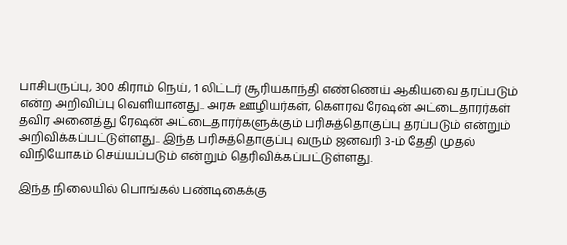பாசிபருப்பு, 300 கிராம் நெய், 1 லிட்டர் சூரியகாந்தி எண்ணெய் ஆகியவை தரப்படும் என்ற அறிவிப்பு வெளியானது.. அரசு ஊழியர்கள், கௌரவ ரேஷன் அட்டைதாரர்கள் தவிர அனைத்து ரேஷன் அட்டைதாரர்களுக்கும் பரிசுத்தொகுப்பு தரப்படும் என்றும் அறிவிக்கப்பட்டுள்ளது.. இந்த பரிசுத்தொகுப்பு வரும் ஜனவரி 3-ம் தேதி முதல் விநியோகம் செய்யப்படும் என்றும் தெரிவிக்கப்பட்டுள்ளது.

இந்த நிலையில் பொங்கல் பண்டிகைக்கு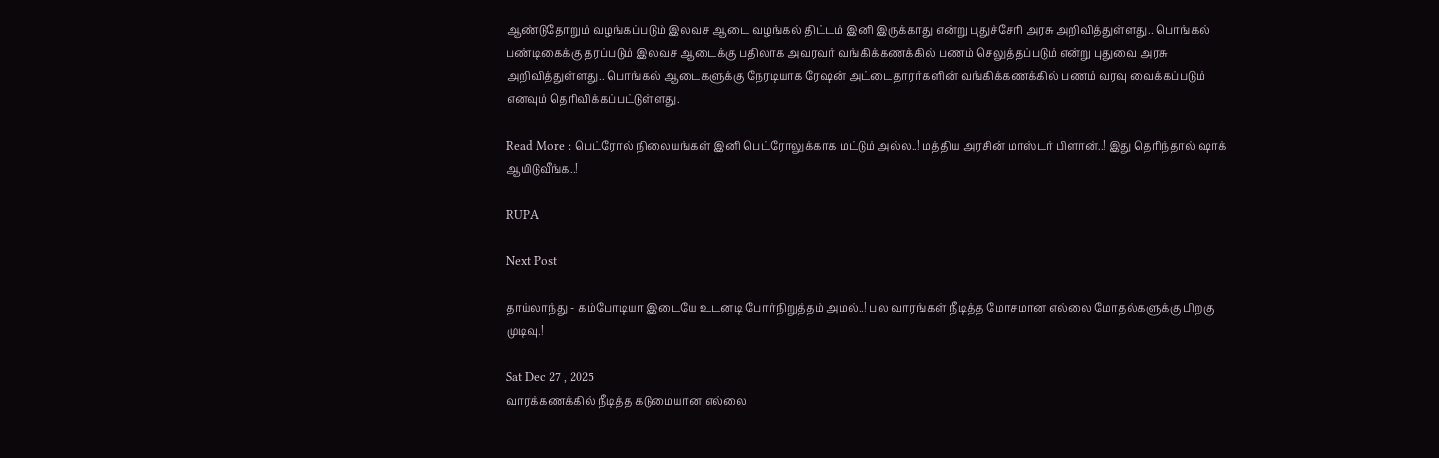ஆண்டுதோறும் வழங்கப்படும் இலவச ஆடை வழங்கல் திட்டம் இனி இருக்காது என்று புதுச்சேரி அரசு அறிவித்துள்ளது.. பொங்கல் பண்டிகைக்கு தரப்படும் இலவச ஆடைக்கு பதிலாக அவரவர் வங்கிக்கணக்கில் பணம் செலுத்தப்படும் என்று புதுவை அரசு அறிவித்துள்ளது.. பொங்கல் ஆடைகளுக்கு நேரடியாக ரேஷன் அட்டைதாரர்களின் வங்கிக்கணக்கில் பணம் வரவு வைக்கப்படும் எனவும் தெரிவிக்கப்பட்டுள்ளது.

Read More : பெட்ரோல் நிலையங்கள் இனி பெட்ரோலுக்காக மட்டும் அல்ல..! மத்திய அரசின் மாஸ்டர் பிளான்..! இது தெரிந்தால் ஷாக் ஆயிடுவீங்க..!

RUPA

Next Post

தாய்லாந்து - கம்போடியா இடையே உடனடி போர்நிறுத்தம் அமல்..! பல வாரங்கள் நீடித்த மோசமான எல்லை மோதல்களுக்கு பிறகு முடிவு.!

Sat Dec 27 , 2025
வாரக்கணக்கில் நீடித்த கடுமையான எல்லை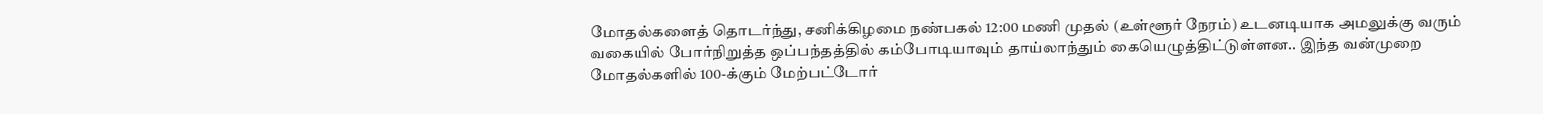மோதல்களைத் தொடர்ந்து, சனிக்கிழமை நண்பகல் 12:00 மணி முதல் (உள்ளூர் நேரம்) உடனடியாக அமலுக்கு வரும் வகையில் போர்நிறுத்த ஒப்பந்தத்தில் கம்போடியாவும் தாய்லாந்தும் கையெழுத்திட்டுள்ளன.. இந்த வன்முறை மோதல்களில் 100-க்கும் மேற்பட்டோர்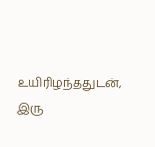உயிரிழந்ததுடன், இரு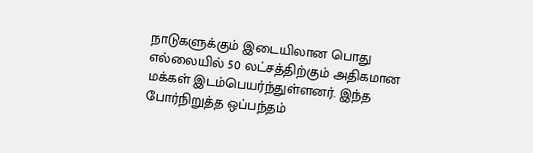நாடுகளுக்கும் இடையிலான பொது எல்லையில் 50 லட்சத்திற்கும் அதிகமான மக்கள் இடம்பெயர்ந்துள்ளனர். இந்த போர்நிறுத்த ஒப்பந்தம்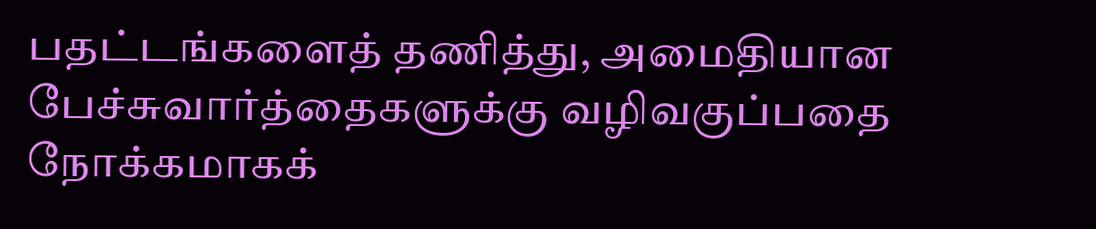பதட்டங்களைத் தணித்து, அமைதியான பேச்சுவார்த்தைகளுக்கு வழிவகுப்பதை நோக்கமாகக்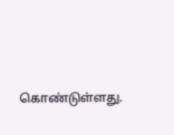கொண்டுள்ளது.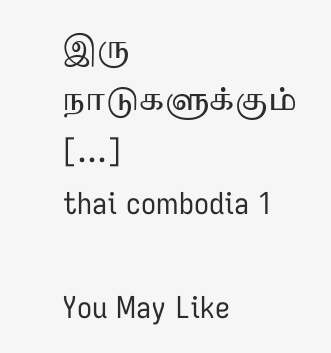இரு நாடுகளுக்கும் […]
thai combodia 1

You May Like